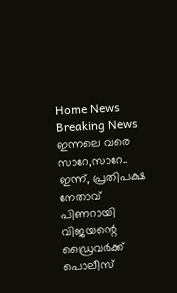Home News Breaking News ഇന്നലെ വരെ സാറേ,സാറേ.. ഇന്ന്, പ്രതിപക്ഷ നേതാവ് പിണറായി വിജയന്റെ ഡ്രൈവർക്ക് പൊലീസ്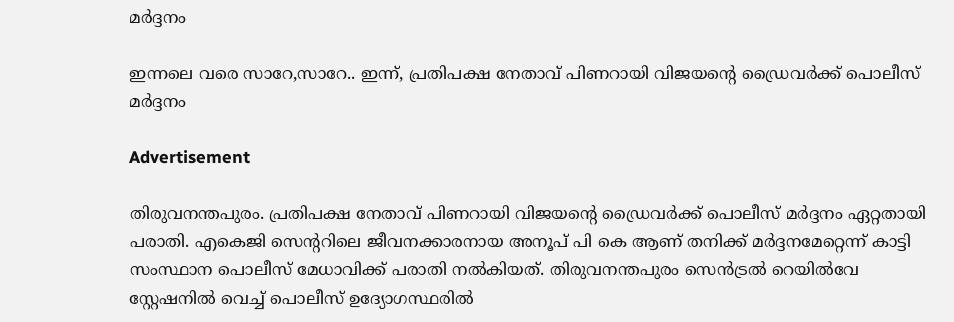മർദ്ദനം

ഇന്നലെ വരെ സാറേ,സാറേ.. ഇന്ന്, പ്രതിപക്ഷ നേതാവ് പിണറായി വിജയന്റെ ഡ്രൈവർക്ക് പൊലീസ് മർദ്ദനം

Advertisement

തിരുവനന്തപുരം. പ്രതിപക്ഷ നേതാവ് പിണറായി വിജയന്റെ ഡ്രൈവർക്ക് പൊലീസ് മർദ്ദനം ഏറ്റതായി പരാതി. എകെജി സെന്ററിലെ ജീവനക്കാരനായ അനൂപ് പി കെ ആണ് തനിക്ക് മർദ്ദനമേറ്റെന്ന് കാട്ടി സംസ്ഥാന പൊലീസ് മേധാവിക്ക് പരാതി നൽകിയത്. തിരുവനന്തപുരം സെൻട്രൽ റെയിൽവേ സ്റ്റേഷനിൽ വെച്ച് പൊലീസ് ഉദ്യോഗസ്ഥരിൽ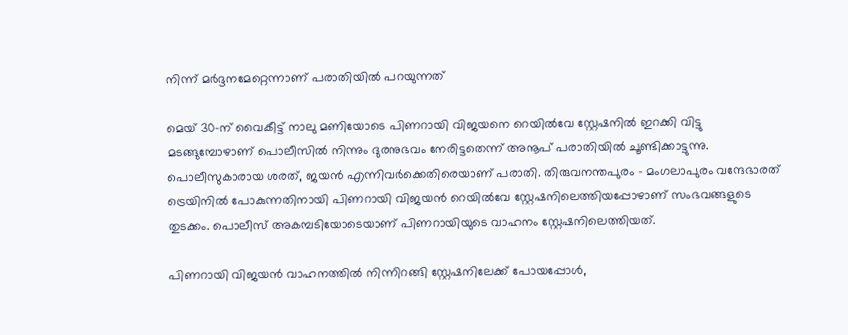നിന്ന് മർദ്ദനമേറ്റെന്നാണ് പരാതിയിൽ പറയുന്നത്

മെയ് 30-ന് വൈകീട്ട് നാലു മണിയോടെ പിണറായി വിജയനെ റെയിൽവേ സ്റ്റേഷനിൽ ഇറക്കി വിട്ടു മടങ്ങുമ്പോഴാണ് പൊലീസിൽ നിന്നും ദുരനുഭവം നേരിട്ടതെന്ന് അനൂപ് പരാതിയിൽ ചൂണ്ടിക്കാട്ടുന്നു. പൊലീസുകാരായ ശരത്, ജയൻ എന്നിവർ‌ക്കെതിരെയാണ് പരാതി. തിരുവനന്തപുരം – മംഗലാപുരം വന്ദേഭാരത് ട്രെയിനിൽ പോകുന്നതിനായി പിണറായി വിജയൻ റെയിൽവേ സ്റ്റേഷനിലെത്തിയപ്പോഴാണ് സംഭവങ്ങളുടെ തുടക്കം. പൊലീസ് അകമ്പടിയോടെയാണ് പിണറായിയുടെ വാഹനം സ്റ്റേഷനിലെത്തിയത്.

പിണറായി വിജയൻ വാഹനത്തിൽ നിന്നിറങ്ങി സ്റ്റേഷനിലേക്ക് പോയപ്പോൾ,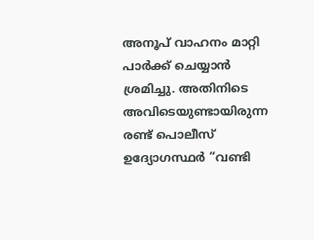അനൂപ് വാഹനം മാറ്റി പാർക്ക് ചെയ്യാൻ ശ്രമിച്ചു. അതിനിടെ അവിടെയുണ്ടായിരുന്ന രണ്ട് പൊലീസ് ഉദ്യോഗസ്ഥർ “വണ്ടി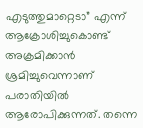എടുത്തുമാറ്റെടാ” എന്ന് ആക്രോശിച്ചുകൊണ്ട് അക്രമിക്കാൻ ശ്രമിച്ചുവെന്നാണ് പരാതിയിൽ ആരോപിക്കുന്നത്. തന്നെ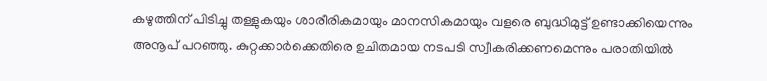കഴുത്തിന് പിടിച്ചു തള്ളുകയും ശാരീരികമായും മാനസികമായും വളരെ ബുദ്ധിമുട്ട് ഉണ്ടാക്കിയെന്നും അനൂപ് പറഞ്ഞു. കുറ്റക്കാർ‌ക്കെതിരെ ഉചിതമായ നടപടി സ്വീകരിക്കണമെന്നും പരാതിയിൽ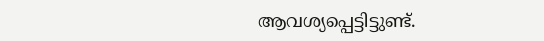ആവശ്യപ്പെട്ടിട്ടുണ്ട്.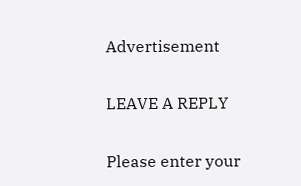Advertisement

LEAVE A REPLY

Please enter your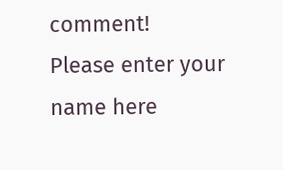comment!
Please enter your name here